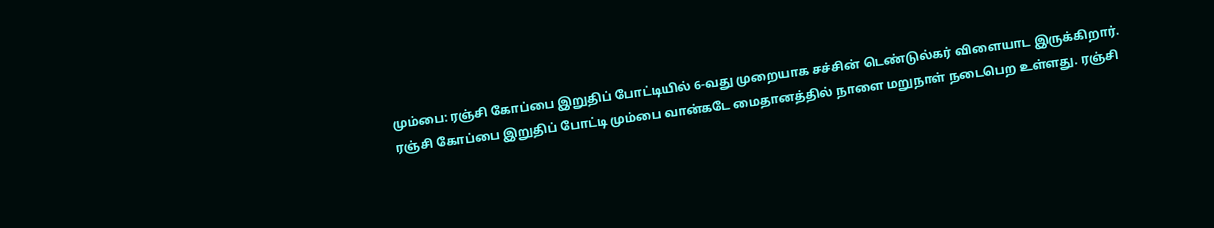மும்பை: ரஞ்சி கோப்பை இறுதிப் போட்டியில் 6-வது முறையாக சச்சின் டெண்டுல்கர் விளையாட இருக்கிறார்.
ரஞ்சி கோப்பை இறுதிப் போட்டி மும்பை வான்கடே மைதானத்தில் நாளை மறுநாள் நடைபெற உள்ளது. ரஞ்சி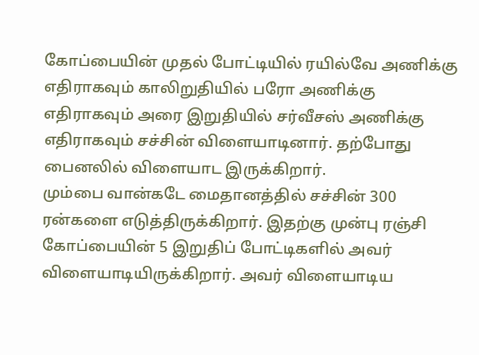கோப்பையின் முதல் போட்டியில் ரயில்வே அணிக்கு எதிராகவும் காலிறுதியில் பரோ அணிக்கு எதிராகவும் அரை இறுதியில் சர்வீசஸ் அணிக்கு எதிராகவும் சச்சின் விளையாடினார். தற்போது பைனலில் விளையாட இருக்கிறார்.
மும்பை வான்கடே மைதானத்தில் சச்சின் 300 ரன்களை எடுத்திருக்கிறார். இதற்கு முன்பு ரஞ்சி கோப்பையின் 5 இறுதிப் போட்டிகளில் அவர் விளையாடியிருக்கிறார். அவர் விளையாடிய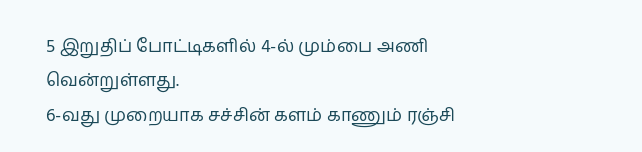5 இறுதிப் போட்டிகளில் 4-ல் மும்பை அணி வென்றுள்ளது.
6-வது முறையாக சச்சின் களம் காணும் ரஞ்சி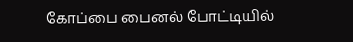கோப்பை பைனல் போட்டியில்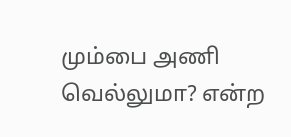மும்பை அணி வெல்லுமா? என்ற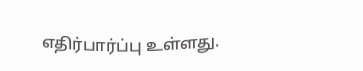எதிர்பார்ப்பு உள்ளது.